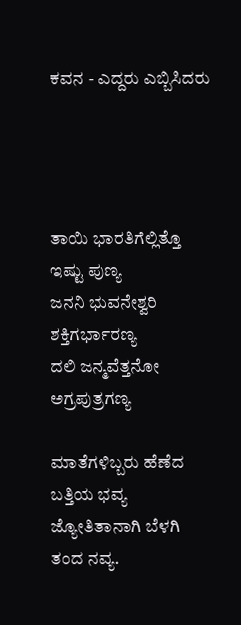ಕವನ - ಎದ್ದರು ಎಬ್ಬಿಸಿದರು




ತಾಯಿ ಭಾರತಿಗೆಲ್ಲಿತ್ತೊ ಇಷ್ಟು ಪುಣ್ಯ
ಜನನಿ ಭುವನೇಶ್ವರಿ ಶಕ್ತಿಗರ್ಭಾರಣ್ಯ
ದಲಿ ಜನ್ಮವೆತ್ತನೋ ಅಗ್ರಪುತ್ರಗಣ್ಯ

ಮಾತೆಗಳಿಬ್ಬರು ಹೆಣೆದ ಬತ್ತಿಯ ಭವ್ಯ
ಜ್ಯೋತಿತಾನಾಗಿ ಬೆಳಗಿ ತಂದ ನವ್ಯ.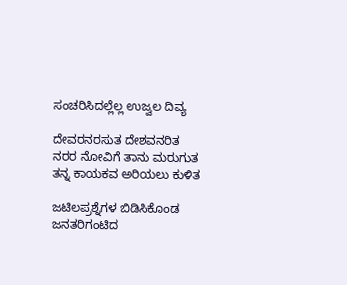ಸಂಚರಿಸಿದಲ್ಲೆಲ್ಲ ಉಜ್ವಲ ದಿವ್ಯ

ದೇವರನರಸುತ ದೇಶವನರಿತ
ನರರ ನೋವಿಗೆ ತಾನು ಮರುಗುತ
ತನ್ನ ಕಾಯಕವ ಅರಿಯಲು ಕುಳಿತ

ಜಟಿಲಪ್ರಶ್ನೆಗಳ ಬಿಡಿಸಿಕೊಂಡ
ಜನತರಿಗಂಟಿದ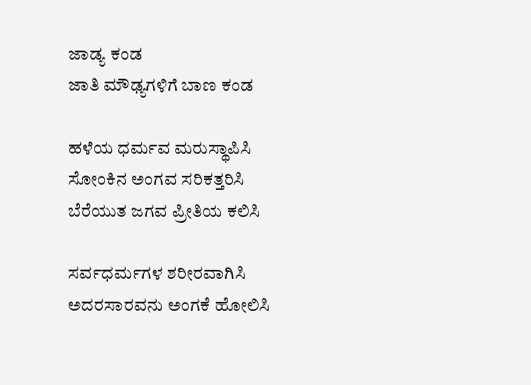ಜಾಡ್ಯ ಕಂಡ
ಜಾತಿ ಮೌಢ್ಯಗಳಿಗೆ ಬಾಣ ಕಂಡ

ಹಳೆಯ ಧರ್ಮವ ಮರುಸ್ಥಾಪಿಸಿ
ಸೋಂಕಿನ ಅಂಗವ ಸರಿಕತ್ತರಿಸಿ
ಬೆರೆಯುತ ಜಗವ ಪ್ರೀತಿಯ ಕಲಿಸಿ

ಸರ್ವಧರ್ಮಗಳ ಶರೀರವಾಗಿಸಿ
ಅದರಸಾರವನು ಅಂಗಕೆ ಹೋಲಿಸಿ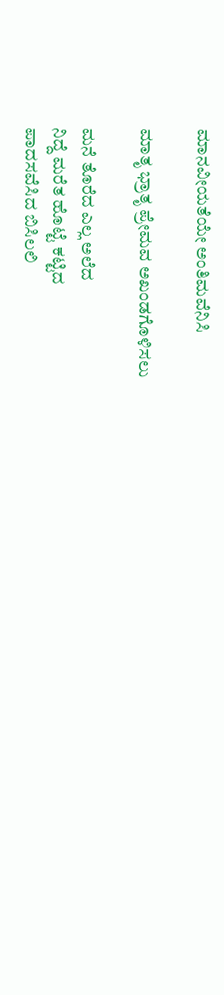ಮಾನವೀಯತೆಯೇ ಅಂತಿಮವೆನಿಸಿ

ಮಾತೃ ಭ್ರಾತೃ ಪ್ರೇಮವ ಅಖಂಡಗೊಳಿಸಲು

ಮನೆ ತೊರೆದ ಎಲ್ಲ ಅಲೆದ
ನಿದ್ದೆ ಮರೆತ ಹೊಟ್ಟೆ ಕಟ್ಟಿದ
ಪಾದಸವೆಸಿದ ಬಿಸಿಲಲಿ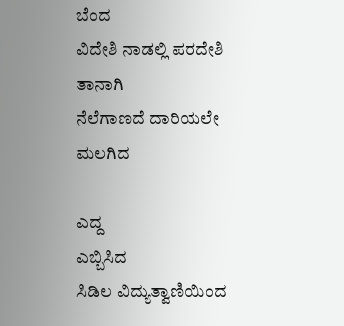ಬೆಂದ
ವಿದೇಶಿ ನಾಡಲ್ಲಿ ಪರದೇಶಿ ತಾನಾಗಿ
ನೆಲೆಗಾಣದೆ ದಾರಿಯಲೇ ಮಲಗಿದ

ಎದ್ದ
ಎಬ್ಬಿಸಿದ
ಸಿಡಿಲ ವಿದ್ಯುತ್ವಾಣಿಯಿಂದ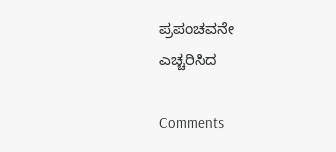ಪ್ರಪಂಚವನೇ ಎಚ್ಚರಿಸಿದ

Comments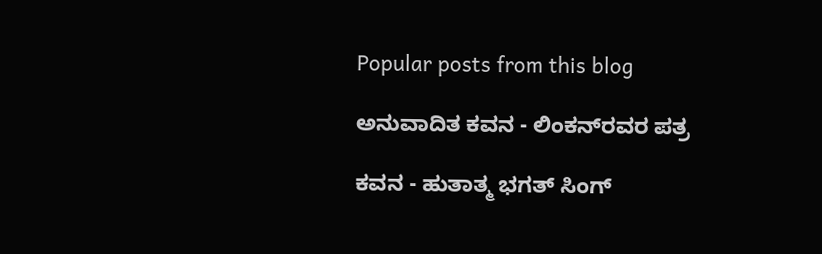Popular posts from this blog

ಅನುವಾದಿತ ಕವನ - ಲಿಂಕನ್‌ರವರ ಪತ್ರ

ಕವನ - ಹುತಾತ್ಮ ಭಗತ್ ಸಿಂಗ್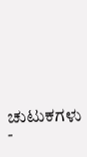ಚುಟುಕಗಳು -